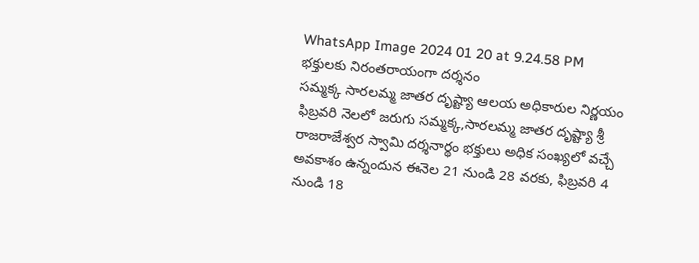WhatsApp Image 2024 01 20 at 9.24.58 PM
భక్తులకు నిరంతరాయంగా దర్శనం
సమ్మక్క సారలమ్మ జాతర దృష్ట్యా ఆలయ అధికారుల నిర్ణయం
ఫిబ్రవరి నెలలో జరుగు సమ్మక్క,సారలమ్మ జాతర దృష్ట్యా శ్రీ రాజరాజేశ్వర స్వామి దర్శనార్థం భక్తులు అధిక సంఖ్యలో వచ్చే అవకాశం ఉన్నందున ఈనెల 21 నుండి 28 వరకు, ఫిబ్రవరి 4 నుండి 18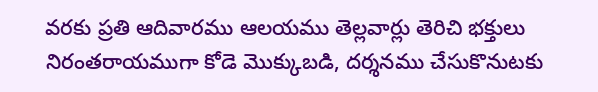వరకు ప్రతి ఆదివారము ఆలయము తెల్లవార్లు తెరిచి భక్తులు నిరంతరాయముగా కోడె మొక్కుబడి, దర్శనము చేసుకొనుటకు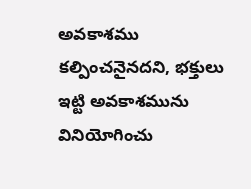అవకాశము కల్పించనైనదని, భక్తులు ఇట్టి అవకాశమును వినియోగించు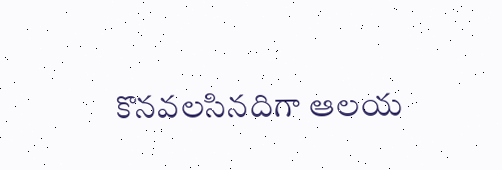కొనవలసినదిగా ఆలయ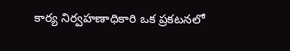కార్య నిర్వహణాధికారి ఒక ప్రకటనలో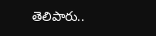తెలిపారు..